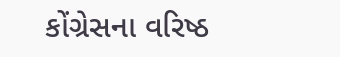કોંગ્રેસના વરિષ્ઠ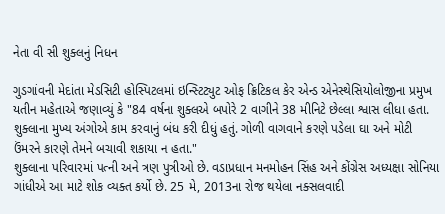નેતા વી સી શુક્લનું નિધન

ગુડગાંવની મેદાંતા મેડસિટી હોસ્પિટલમાં ઇન્સ્ટિટ્યુટ ઓફ ક્રિટિકલ કેર એન્ડ એનેસ્થેસિયોલોજીના પ્રમુખ યતીન મહેતાએ જણાવ્યું કે "84 વર્ષના શુક્લએ બપોરે 2 વાગીને 38 મીનિટે છેલ્લા શ્વાસ લીધા હતા. શુક્લાના મુખ્ય અંગોએ કામ કરવાનું બંધ કરી દીધું હતું. ગોળી વાગવાને કરણે પડેલા ઘા અને મોટી ઉંમરને કારણે તેમને બચાવી શકાયા ન હતા."
શુક્લાના પરિવારમાં પત્ની અને ત્રણ પુત્રીઓ છે. વડાપ્રધાન મનમોહન સિંહ અને કોંગ્રેસ અધ્યક્ષા સોનિયા ગાંધીએ આ માટે શોક વ્યક્ત કર્યો છે. 25 મે, 2013ના રોજ થયેલા નક્સલવાદી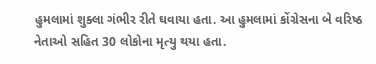હુમલામાં શુક્લા ગંભીર રીતે ઘવાયા હતા. આ હુમલામાં કોંગ્રેસના બે વરિષ્ઠ નેતાઓ સહિત 30 લોકોના મૃત્યુ થયા હતા.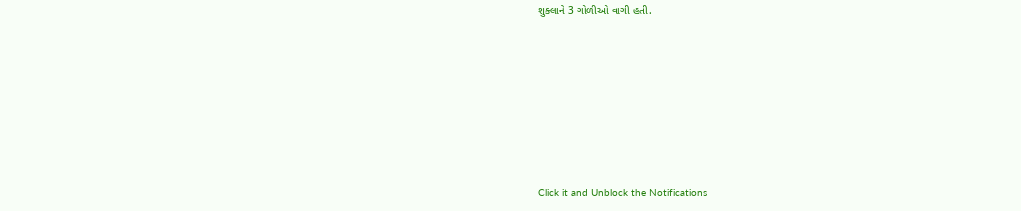શુક્લાને 3 ગોળીઓ વાગી હતી.












Click it and Unblock the Notifications